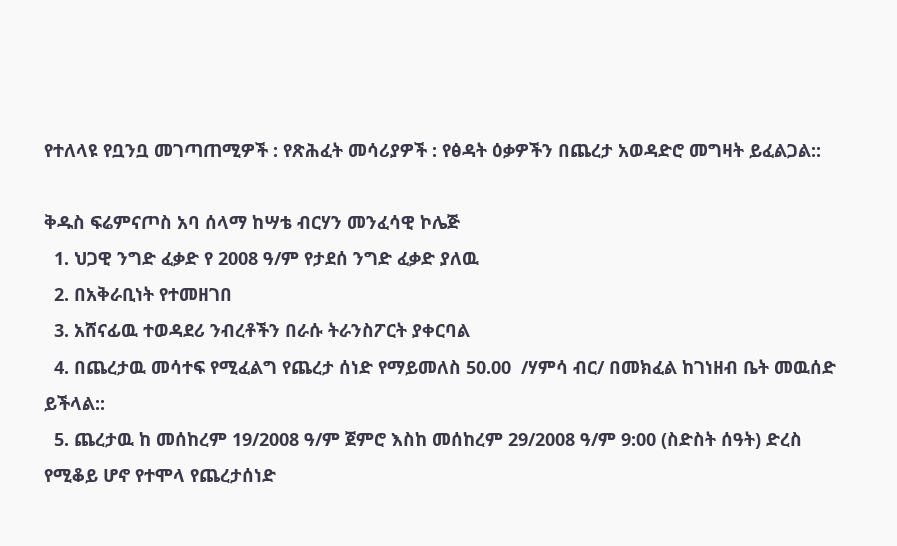የተለላዩ የቧንቧ መገጣጠሚዎች : የጽሕፈት መሳሪያዎች : የፅዳት ዕቃዎችን በጨረታ አወዳድሮ መግዛት ይፈልጋል::

ቅዱስ ፍሬምናጦስ አባ ሰላማ ከሣቴ ብርሃን መንፈሳዊ ኮሌጅ
  1. ህጋዊ ንግድ ፈቃድ የ 2008 ዓ/ም የታደሰ ንግድ ፈቃድ ያለዉ
  2. በአቅራቢነት የተመዘገበ
  3. አሸናፊዉ ተወዳደሪ ንብረቶችን በራሱ ትራንስፖርት ያቀርባል
  4. በጨረታዉ መሳተፍ የሚፈልግ የጨረታ ሰነድ የማይመለስ 50.00  /ሃምሳ ብር/ በመክፈል ከገነዘብ ቤት መዉሰድ ይችላል::
  5. ጨረታዉ ከ መሰከረም 19/2008 ዓ/ም ጀምሮ እስከ መሰከረም 29/2008 ዓ/ም 9:00 (ስድስት ሰዓት) ድረስ የሚቆይ ሆኖ የተሞላ የጨረታሰነድ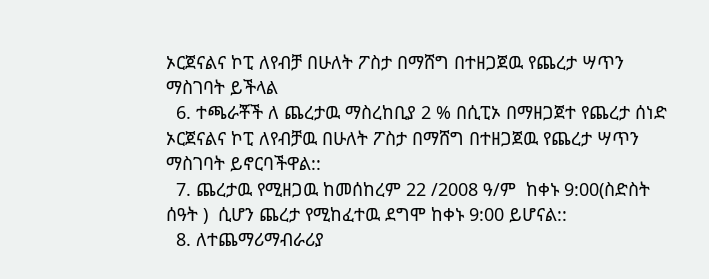ኦርጀናልና ኮፒ ለየብቻ በሁለት ፖስታ በማሸግ በተዘጋጀዉ የጨረታ ሣጥን ማስገባት ይችላል
  6. ተጫራቾች ለ ጨረታዉ ማስረከቢያ 2 % በሲፒኦ በማዘጋጀተ የጨረታ ሰነድ ኦርጀናልና ኮፒ ለየብቻዉ በሁለት ፖስታ በማሸግ በተዘጋጀዉ የጨረታ ሣጥን ማስገባት ይኖርባችዋል::
  7. ጨረታዉ የሚዘጋዉ ከመሰከረም 22 /2008 ዓ/ም  ከቀኑ 9:00(ስድስት ሰዓት )  ሲሆን ጨረታ የሚከፈተዉ ደግሞ ከቀኑ 9:00 ይሆናል::
  8. ለተጨማሪማብራሪያ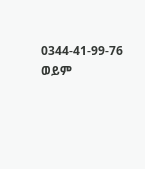0344-41-99-76 ወይም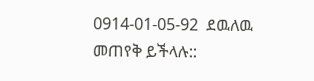0914-01-05-92  ደዉለዉ መጠየቅ ይችላሉ::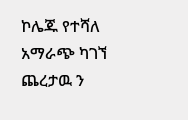ኮሌጁ የተሻለ አማራጭ ካገኘ ጨረታዉ ን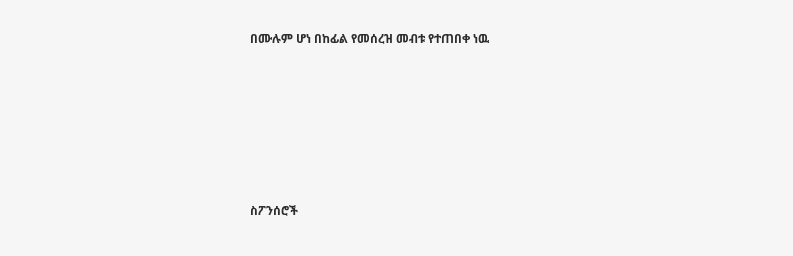በሙሉም ሆነ በከፊል የመሰረዝ መብቱ የተጠበቀ ነዉ







ስፖንሰሮች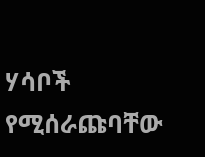ሃሳቦች የሚሰራጩባቸው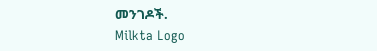መንገዶች.
Milkta Logo